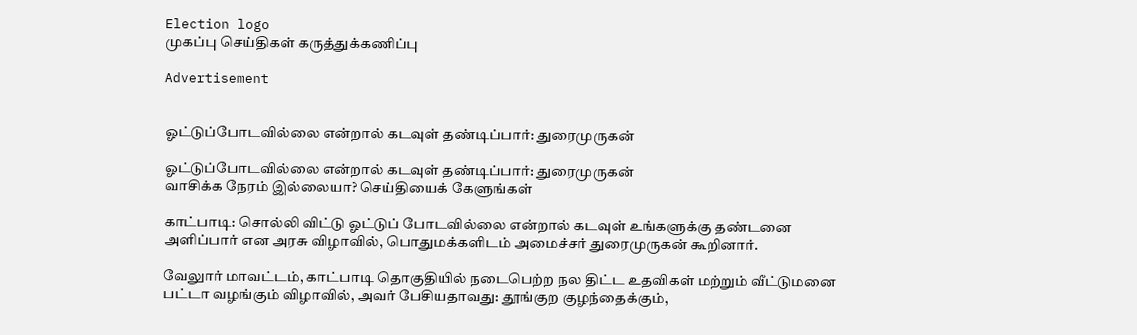Election logo
முகப்பு செய்திகள் கருத்துக்கணிப்பு

Advertisement


ஓட்டுப்போடவில்லை என்றால் கடவுள் தண்டிப்பார்: துரைமுருகன்

ஓட்டுப்போடவில்லை என்றால் கடவுள் தண்டிப்பார்: துரைமுருகன்
வாசிக்க நேரம் இல்லையா? செய்தியைக் கேளுங்கள்

காட்பாடி: சொல்லி விட்டு ஓட்டுப் போடவில்லை என்றால் கடவுள் உங்களுக்கு தண்டனை அளிப்பார் என அரசு விழாவில், பொதுமக்களிடம் அமைச்சர் துரைமுருகன் கூறினார்.

வேலுார் மாவட்டம், காட்பாடி தொகுதியில் நடைபெற்ற நல திட்ட உதவிகள் மற்றும் வீட்டுமனை பட்டா வழங்கும் விழாவில், அவர் பேசியதாவது: தூங்குற குழந்தைக்கும்,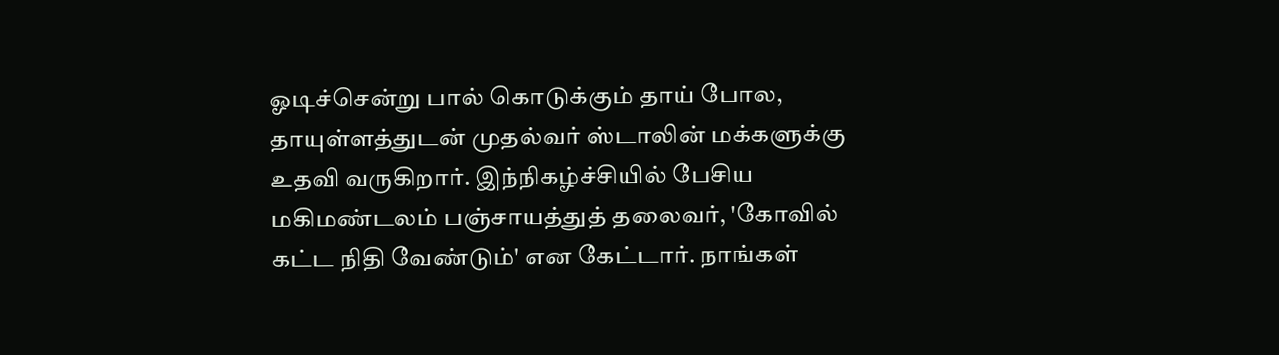ஓடிச்சென்று பால் கொடுக்கும் தாய் போல, தாயுள்ளத்துடன் முதல்வர் ஸ்டாலின் மக்களுக்கு உதவி வருகிறார். இந்நிகழ்ச்சியில் பேசிய மகிமண்டலம் பஞ்சாயத்துத் தலைவர், 'கோவில் கட்ட நிதி வேண்டும்' என கேட்டார். நாங்கள்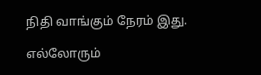நிதி வாங்கும் நேரம் இது.

எல்லோரும்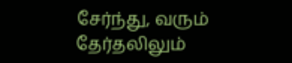சேர்ந்து, வரும் தேர்தலிலும்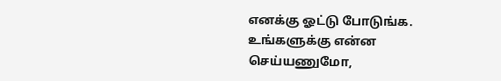எனக்கு ஓட்டு போடுங்க. உங்களுக்கு என்ன செய்யணுமோ,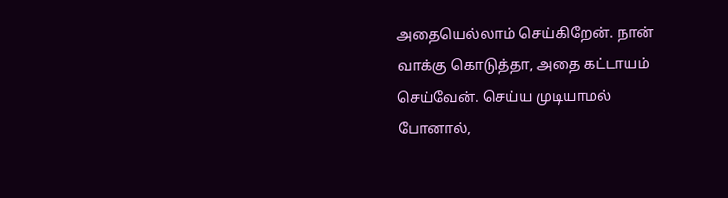அதையெல்லாம் செய்கிறேன். நான் வாக்கு கொடுத்தா, அதை கட்டாயம் செய்வேன். செய்ய முடியாமல் போனால்,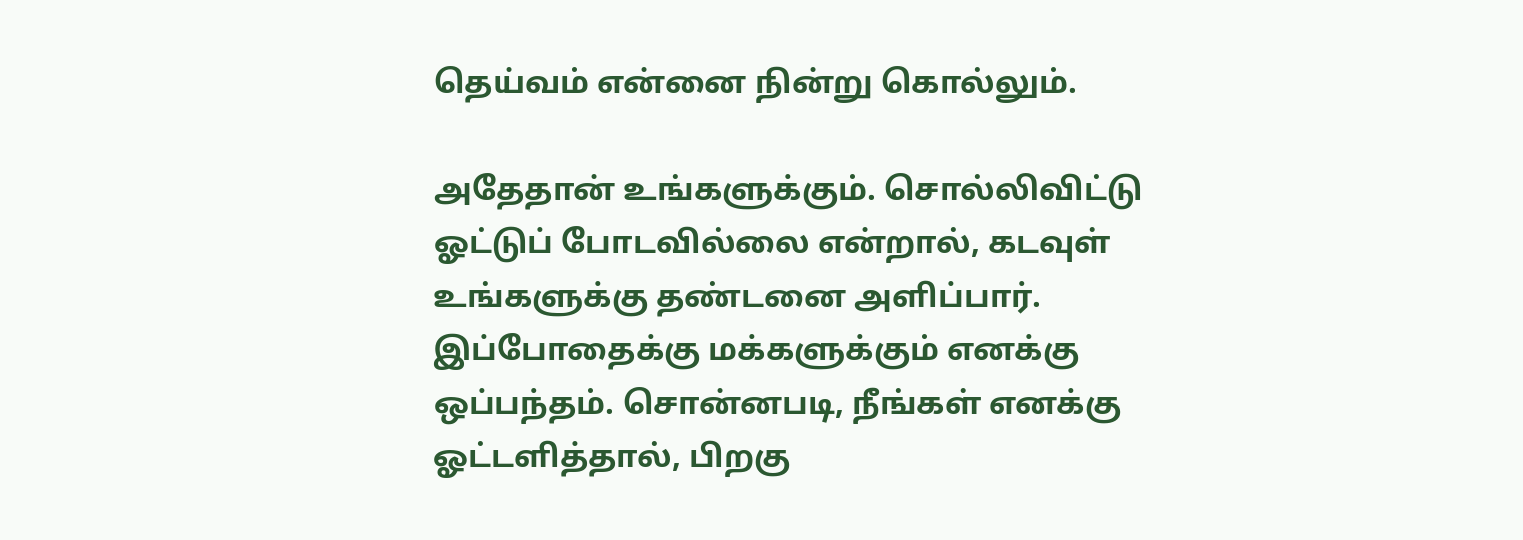தெய்வம் என்னை நின்று கொல்லும்.

அதேதான் உங்களுக்கும். சொல்லிவிட்டு ஓட்டுப் போடவில்லை என்றால், கடவுள் உங்களுக்கு தண்டனை அளிப்பார். இப்போதைக்கு மக்களுக்கும் எனக்கு ஒப்பந்தம். சொன்னபடி, நீங்கள் எனக்கு ஓட்டளித்தால், பிறகு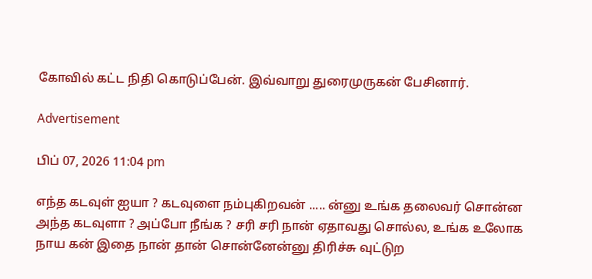கோவில் கட்ட நிதி கொடுப்பேன். இவ்வாறு துரைமுருகன் பேசினார்.

Advertisement

பிப் 07, 2026 11:04 pm

எந்த கடவுள் ஐயா ? கடவுளை நம்புகிறவன் ..... ன்னு உங்க தலைவர் சொன்ன அந்த கடவுளா ? அப்போ நீங்க ? சரி சரி நான் ஏதாவது சொல்ல, உங்க உலோக நாய கன் இதை நான் தான் சொன்னேன்னு திரிச்சு வுட்டுற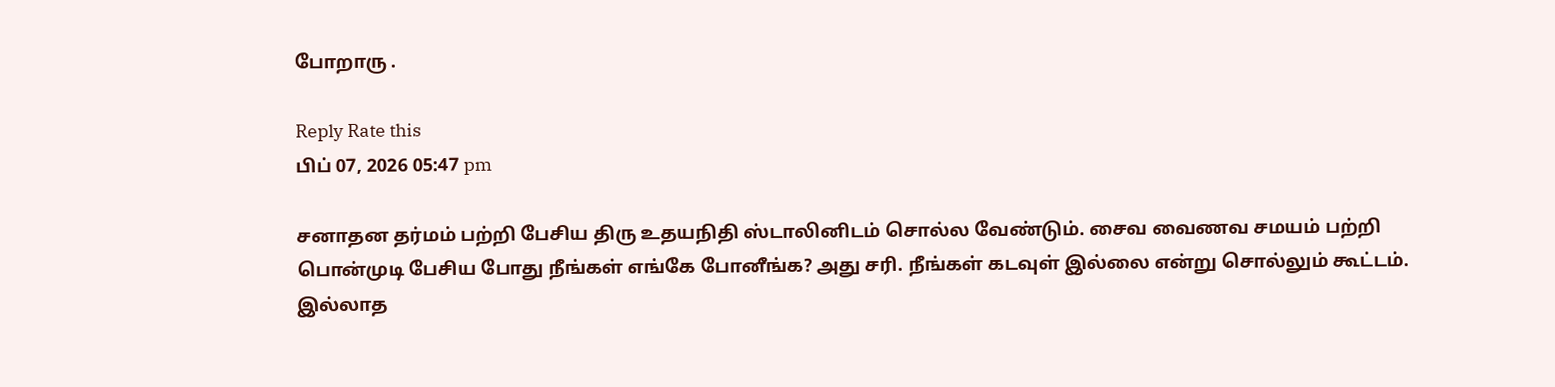போறாரு .

Reply Rate this
பிப் 07, 2026 05:47 pm

சனாதன தர்மம் பற்றி பேசிய திரு உதயநிதி ஸ்டாலினிடம் சொல்ல வேண்டும். சைவ வைணவ சமயம் பற்றி பொன்முடி பேசிய போது நீங்கள் எங்கே போனீங்க? அது சரி. நீங்கள் கடவுள் இல்லை என்று சொல்லும் கூட்டம். இல்லாத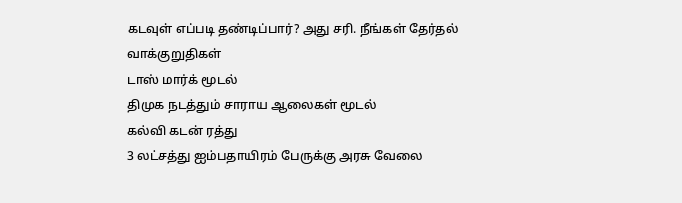கடவுள் எப்படி தண்டிப்பார்? அது சரி. நீங்கள் தேர்தல் வாக்குறுதிகள்
டாஸ் மார்க் மூடல்
திமுக நடத்தும் சாராய ஆலைகள் மூடல்
கல்வி கடன் ரத்து
3 லட்சத்து ஐம்பதாயிரம் பேருக்கு அரசு வேலை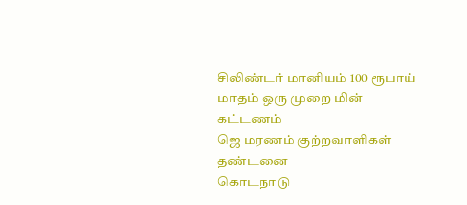சிலிண்டர் மானியம் 100 ரூபாய்
மாதம் ஒரு முறை மின் கட்டணம்
ஜெ மரணம் குற்றவாளிகள் தண்டனை
கொடநாடு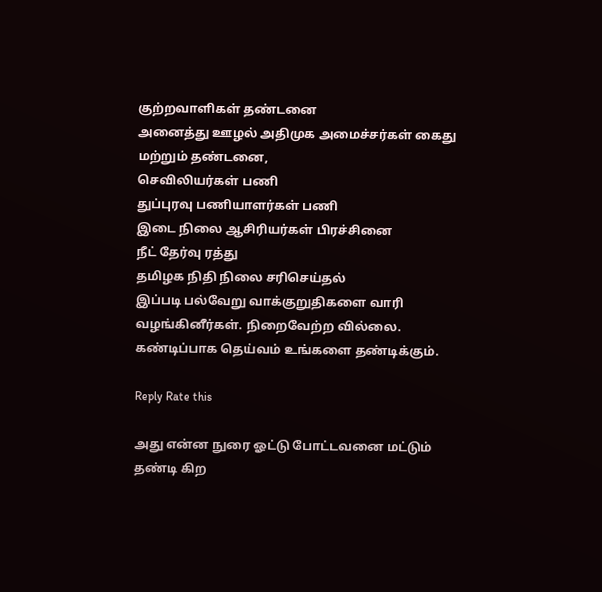குற்றவாளிகள் தண்டனை
அனைத்து ஊழல் அதிமுக அமைச்சர்கள் கைது மற்றும் தண்டனை,
செவிலியர்கள் பணி
துப்புரவு பணியாளர்கள் பணி
இடை நிலை ஆசிரியர்கள் பிரச்சினை
நீட் தேர்வு ரத்து
தமிழக நிதி நிலை சரிசெய்தல்
இப்படி பல்வேறு வாக்குறுதிகளை வாரி வழங்கினீர்கள். நிறைவேற்ற வில்லை. கண்டிப்பாக தெய்வம் உங்களை தண்டிக்கும்.

Reply Rate this

அது என்ன நுரை ஓட்டு போட்டவனை மட்டும் தண்டி கிற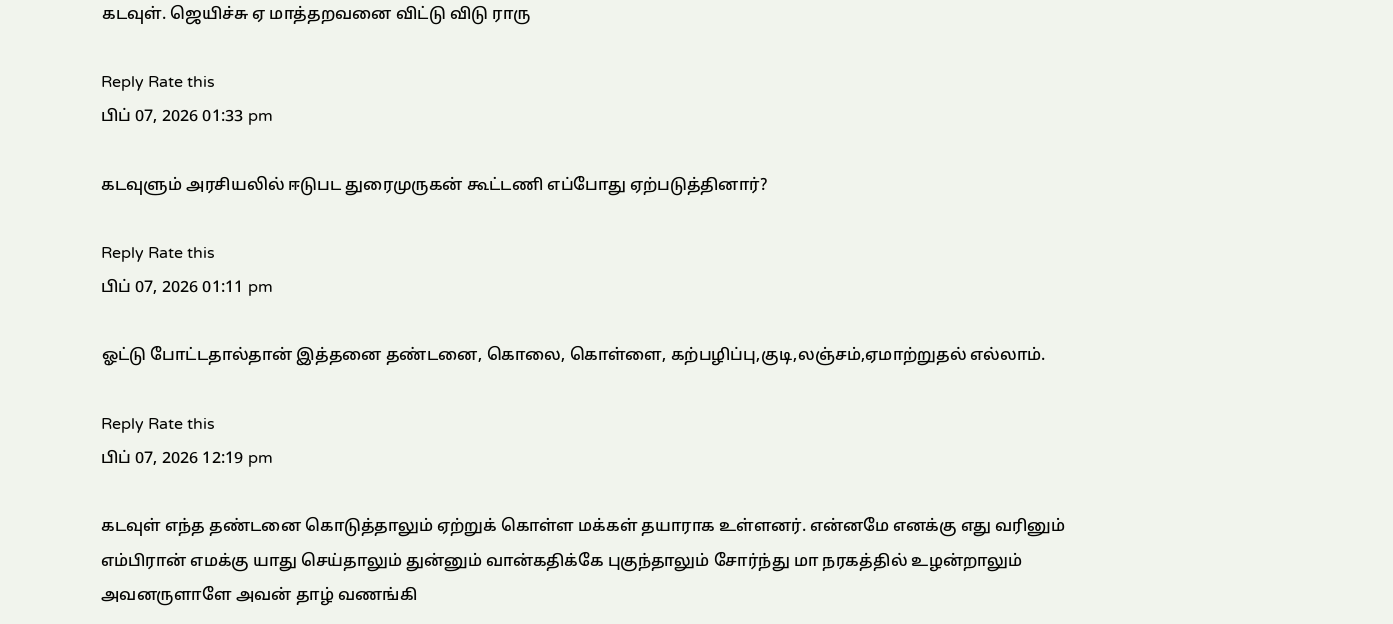கடவுள். ஜெயிச்சு ஏ மாத்தறவனை விட்டு விடு ராரு

Reply Rate this
பிப் 07, 2026 01:33 pm

கடவுளும் அரசியலில் ஈடுபட துரைமுருகன் கூட்டணி எப்போது ஏற்படுத்தினார்?

Reply Rate this
பிப் 07, 2026 01:11 pm

ஓட்டு போட்டதால்தான் இத்தனை தண்டனை, கொலை, கொள்ளை, கற்பழிப்பு,குடி,லஞ்சம்,ஏமாற்றுதல் எல்லாம்.

Reply Rate this
பிப் 07, 2026 12:19 pm

கடவுள் எந்த தண்டனை கொடுத்தாலும் ஏற்றுக் கொள்ள மக்கள் தயாராக உள்ளனர். என்னமே எனக்கு எது வரினும் எம்பிரான் எமக்கு யாது செய்தாலும் துன்னும் வான்கதிக்கே புகுந்தாலும் சோர்ந்து மா நரகத்தில் உழன்றாலும் அவனருளாளே அவன் தாழ் வணங்கி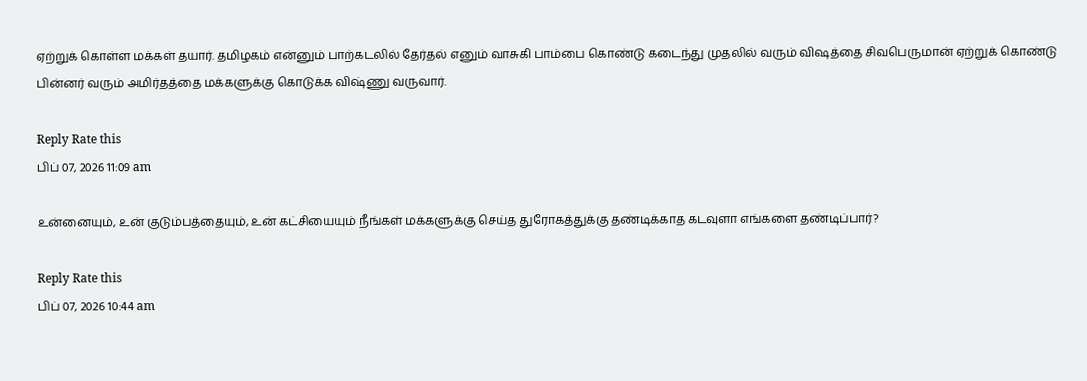ஏற்றுக் கொள்ள மக்கள் தயார். தமிழகம் என்னும் பாற்கடலில் தேர்தல் எனும் வாசுகி பாம்பை கொண்டு கடைந்து முதலில் வரும் விஷத்தை சிவபெருமான் ஏற்றுக் கொண்டு பின்னர் வரும் அமிர்தத்தை மக்களுக்கு கொடுக்க விஷ்ணு வருவார்.

Reply Rate this
பிப் 07, 2026 11:09 am

உன்னையும், உன் குடும்பத்தையும், உன் கட்சியையும் நீங்கள் மக்களுக்கு செய்த துரோகத்துக்கு தண்டிக்காத கடவுளா எங்களை தண்டிப்பார்?

Reply Rate this
பிப் 07, 2026 10:44 am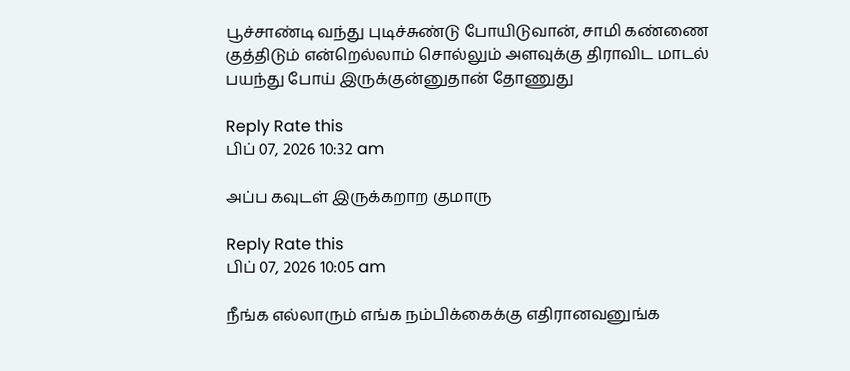பூச்சாண்டி வந்து புடிச்சுண்டு போயிடுவான், சாமி கண்ணை குத்திடும் என்றெல்லாம் சொல்லும் அளவுக்கு திராவிட மாடல் பயந்து போய் இருக்குன்னுதான் தோணுது

Reply Rate this
பிப் 07, 2026 10:32 am

அப்ப கவுடள் இருக்கறாற குமாரு

Reply Rate this
பிப் 07, 2026 10:05 am

நீங்க எல்லாரும் எங்க நம்பிக்கைக்கு எதிரானவனுங்க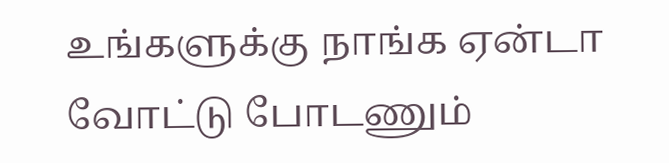உங்களுக்கு நாங்க ஏன்டா வோட்டு போடணும்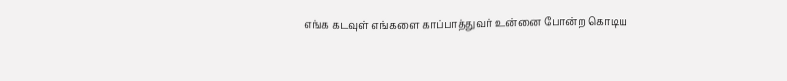எங்க கடவுள் எங்களை காப்பாத்துவர் உன்னை போன்ற கொடிய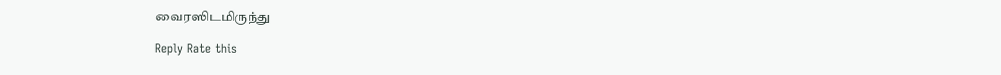வைரஸிடமிருந்து

Reply Rate this